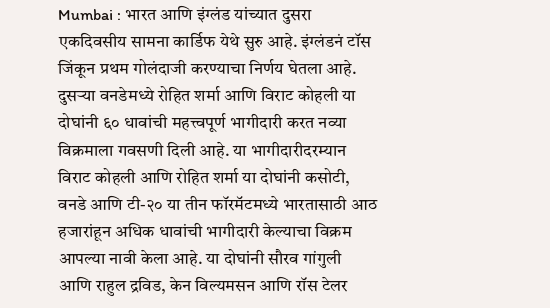Mumbai : भारत आणि इंग्लंड यांच्यात दुसरा एकदिवसीय सामना कार्डिफ येथे सुरु आहे. इंग्लंडनं टॉस जिंकून प्रथम गोलंदाजी करण्याचा निर्णय घेतला आहे. दुसऱ्या वनडेमध्ये रोहित शर्मा आणि विराट कोहली या दोघांनी ६० धावांची महत्त्वपूर्ण भागीदारी करत नव्या विक्रमाला गवसणी दिली आहे. या भागीदारीदरम्यान विराट कोहली आणि रोहित शर्मा या दोघांनी कसोटी, वनडे आणि टी-२० या तीन फॉरमॅटमध्ये भारतासाठी आठ हजारांहून अधिक धावांची भागीदारी केल्याचा विक्रम आपल्या नावी केला आहे. या दोघांनी सौरव गांगुली आणि राहुल द्रविड, केन विल्यमसन आणि रॉस टेलर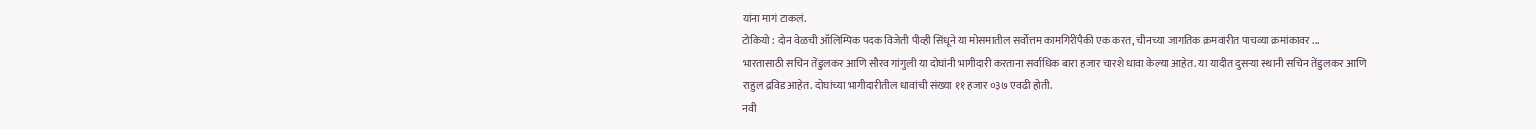यांना मागं टाकलं.
टोकियो : दोन वेळची ऑलिम्पिक पदक विजेती पीव्ही सिंधूने या मोसमातील सर्वोत्तम कामगिरींपैकी एक करत, चीनच्या जागतिक क्रमवारीत पाचव्या क्रमांकावर ...
भारतासाठी सचिन तेंडुलकर आणि सौरव गांगुली या दोघांनी भागीदारी करताना सर्वाधिक बारा हजार चारशे धावा केल्या आहेत. या यादीत दुसऱ्या स्थानी सचिन तेंडुलकर आणि राहुल द्रविड आहेत. दोघांच्या भागीदारीतील धावांची संख्या ११ हजार ०३७ एवढी होती.
नवी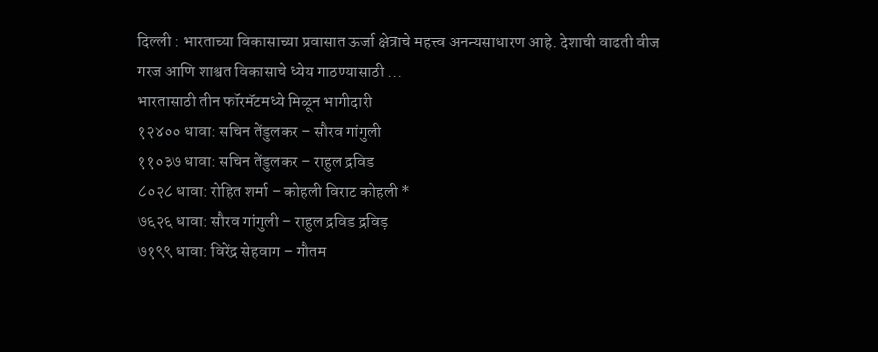दिल्ली : भारताच्या विकासाच्या प्रवासात ऊर्जा क्षेत्राचे महत्त्व अनन्यसाधारण आहे. देशाची वाढती वीज गरज आणि शाश्वत विकासाचे ध्येय गाठण्यासाठी ...
भारतासाठी तीन फॉरमॅटमध्ये मिळून भागीदारी
१२४०० धावा: सचिन तेंडुलकर – सौरव गांगुली
११०३७ धावा: सचिन तेंडुलकर – राहुल द्रविड
८०२८ धावा: रोहित शर्मा – कोहली विराट कोहली *
७६२६ धावा: सौरव गांगुली – राहुल द्रविड द्रविड़
७१९९ धावा: विरेंद्र सेहवाग – गौतम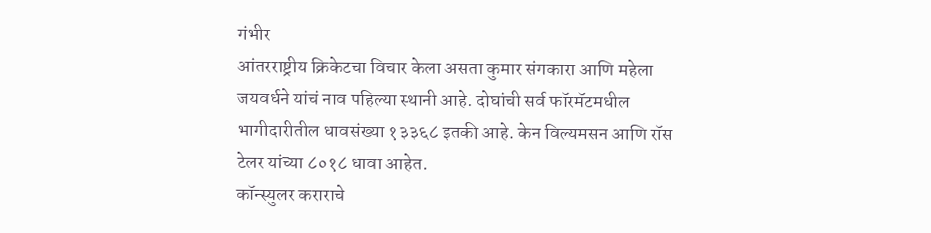गंभीर
आंतरराष्ट्रीय क्रिकेटचा विचार केला असता कुमार संगकारा आणि महेला जयवर्धने यांचं नाव पहिल्या स्थानी आहे. दोघांची सर्व फॉरमॅटमधील भागीदारीतील धावसंख्या १३३६८ इतकी आहे. केन विल्यमसन आणि रॉस टेलर यांच्या ८०१८ धावा आहेत.
कॉन्स्युलर कराराचे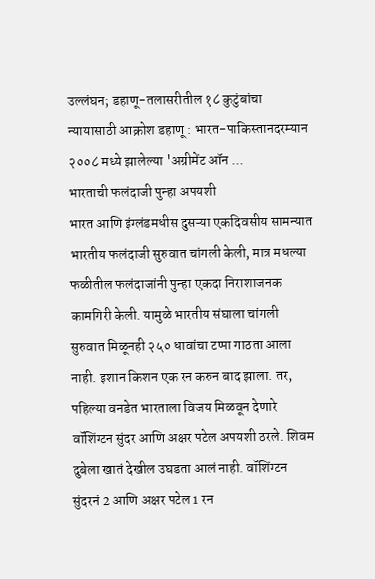उल्लंघन; डहाणू-तलासरीतील १८ कुटुंबांचा न्यायासाठी आक्रोश डहाणू : भारत-पाकिस्तानदरम्यान २००८ मध्ये झालेल्या 'अग्रीमेंट ऑन ...
भारताची फलंदाजी पुन्हा अपयशी
भारत आणि इंग्लंडमधीस दुसऱ्या एकदिवसीय सामन्यात भारतीय फलंदाजी सुरुवात चांगली केली, मात्र मधल्या फळीतील फलंदाजांनी पुन्हा एकदा निराशाजनक कामगिरी केली. यामुळे भारतीय संघाला चांगली सुरुवात मिळूनही २५० धावांचा टप्पा गाठता आला नाही. इशान किशन एक रन करुन बाद झाला. तर, पहिल्या वनडेत भारताला विजय मिळवून देणारे वॉशिंग्टन सुंदर आणि अक्षर पटेल अपयशी ठरले. शिवम दुबेला खातं देखील उघडता आलं नाही. वॉशिंग्टन सुंदरनं 2 आणि अक्षर पटेल 1 रन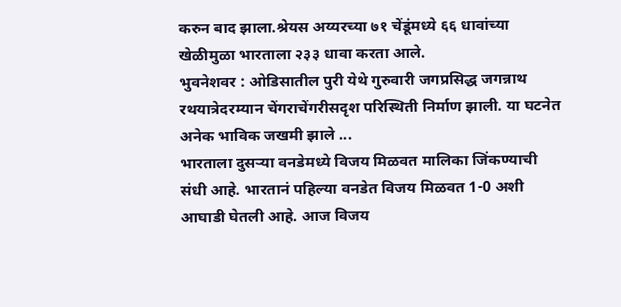करुन बाद झाला.श्रेयस अय्यरच्या ७१ चेंडूंमध्ये ६६ धावांच्या खेळीमुळा भारताला २३३ धावा करता आले.
भुवनेशवर : ओडिसातील पुरी येथे गुरुवारी जगप्रसिद्ध जगन्नाथ रथयात्रेदरम्यान चेंगराचेंगरीसदृश परिस्थिती निर्माण झाली. या घटनेत अनेक भाविक जखमी झाले ...
भारताला दुसऱ्या वनडेमध्ये विजय मिळवत मालिका जिंकण्याची संधी आहे. भारतानं पहिल्या वनडेत विजय मिळवत 1-0 अशी आघाडी घेतली आहे. आज विजय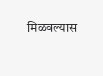मिळवल्यास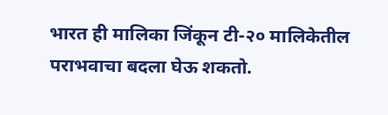भारत ही मालिका जिंकून टी-२० मालिकेतील पराभवाचा बदला घेऊ शकतो.